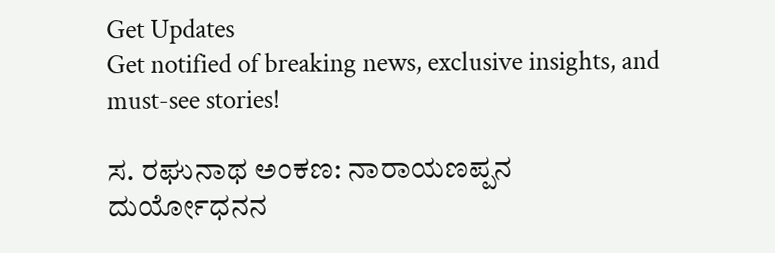Get Updates
Get notified of breaking news, exclusive insights, and must-see stories!

ಸ. ರಘುನಾಥ ಅಂಕಣ: ನಾರಾಯಣಪ್ಪನ ದುರ್ಯೋಧನನ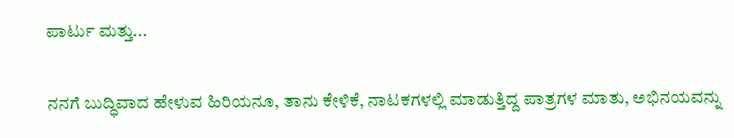ಪಾರ್ಟು ಮತ್ತು...

ನನಗೆ ಬುದ್ಧಿವಾದ ಹೇಳುವ ಹಿರಿಯನೂ, ತಾನು ಕೇಳಿಕೆ, ನಾಟಕಗಳಲ್ಲಿ ಮಾಡುತ್ತಿದ್ದ ಪಾತ್ರಗಳ ಮಾತು, ಅಭಿನಯವನ್ನು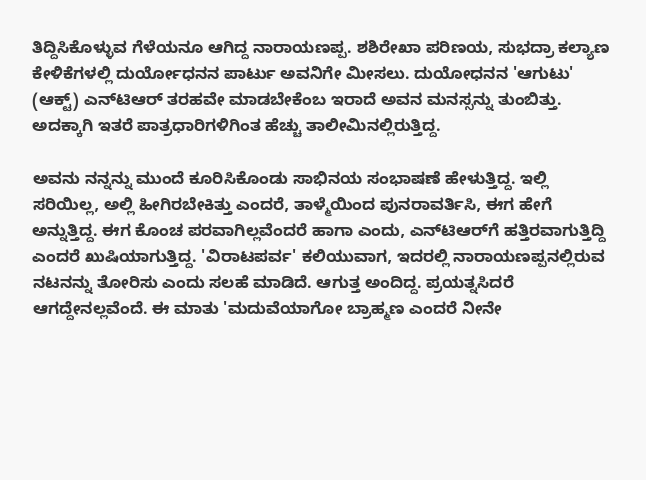ತಿದ್ದಿಸಿಕೊಳ್ಳುವ ಗೆಳೆಯನೂ ಆಗಿದ್ದ ನಾರಾಯಣಪ್ಪ. ಶಶಿರೇಖಾ ಪರಿಣಯ, ಸುಭದ್ರಾ ಕಲ್ಯಾಣ ಕೇಳಿಕೆಗಳಲ್ಲಿ ದುರ್ಯೋಧನನ ಪಾರ್ಟು ಅವನಿಗೇ ಮೀಸಲು. ದುಯೋಧನನ 'ಆಗುಟು' (ಆಕ್ಟ್) ಎನ್‌ಟಿಆರ್ ತರಹವೇ ಮಾಡಬೇಕೆಂಬ ಇರಾದೆ ಅವನ ಮನಸ್ಸನ್ನು ತುಂಬಿತ್ತು. ಅದಕ್ಕಾಗಿ ಇತರೆ ಪಾತ್ರಧಾರಿಗಳಿಗಿಂತ ಹೆಚ್ಚು ತಾಲೀಮಿನಲ್ಲಿರುತ್ತಿದ್ದ.

ಅವನು ನನ್ನನ್ನು ಮುಂದೆ ಕೂರಿಸಿಕೊಂಡು ಸಾಭಿನಯ ಸಂಭಾಷಣೆ ಹೇಳುತ್ತಿದ್ದ. ಇಲ್ಲಿ ಸರಿಯಿಲ್ಲ, ಅಲ್ಲಿ ಹೀಗಿರಬೇಕಿತ್ತು ಎಂದರೆ, ತಾಳ್ಮೆಯಿಂದ ಪುನರಾವರ್ತಿಸಿ, ಈಗ ಹೇಗೆ ಅನ್ನುತ್ತಿದ್ದ. ಈಗ ಕೊಂಚ ಪರವಾಗಿಲ್ಲವೆಂದರೆ ಹಾಗಾ ಎಂದು, ಎನ್‌ಟಿಆರ್‌ಗೆ ಹತ್ತಿರವಾಗುತ್ತಿದ್ದಿ ಎಂದರೆ ಖುಷಿಯಾಗುತ್ತಿದ್ದ. 'ವಿರಾಟಪರ್ವ' ಕಲಿಯುವಾಗ, ಇದರಲ್ಲಿ ನಾರಾಯಣಪ್ಪನಲ್ಲಿರುವ ನಟನನ್ನು ತೋರಿಸು ಎಂದು ಸಲಹೆ ಮಾಡಿದೆ. ಆಗುತ್ತ ಅಂದಿದ್ದ. ಪ್ರಯತ್ನಸಿದರೆ ಆಗದ್ದೇನಲ್ಲವೆಂದೆ. ಈ ಮಾತು 'ಮದುವೆಯಾಗೋ ಬ್ರಾಹ್ಮಣ ಎಂದರೆ ನೀನೇ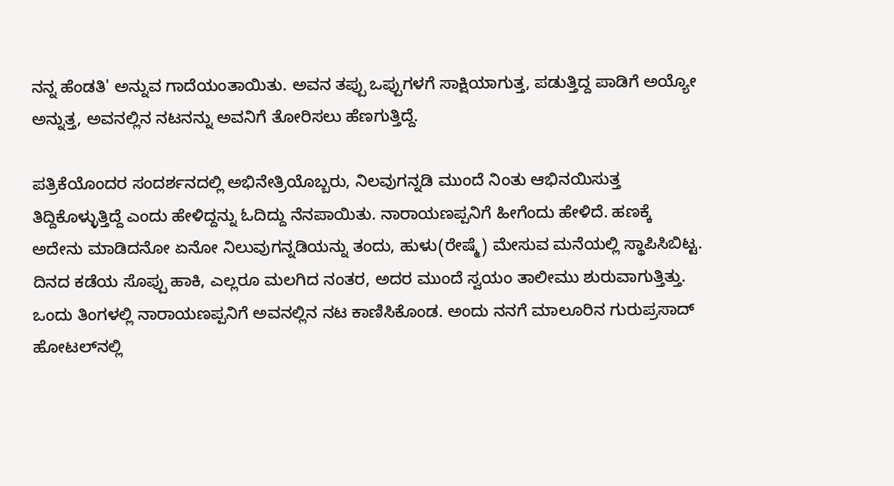ನನ್ನ ಹೆಂಡತಿ' ಅನ್ನುವ ಗಾದೆಯಂತಾಯಿತು. ಅವನ ತಪ್ಪು ಒಪ್ಪುಗಳಗೆ ಸಾಕ್ಷಿಯಾಗುತ್ತ, ಪಡುತ್ತಿದ್ದ ಪಾಡಿಗೆ ಅಯ್ಯೋ ಅನ್ನುತ್ತ, ಅವನಲ್ಲಿನ ನಟನನ್ನು ಅವನಿಗೆ ತೋರಿಸಲು ಹೆಣಗುತ್ತಿದ್ದೆ.

ಪತ್ರಿಕೆಯೊಂದರ ಸಂದರ್ಶನದಲ್ಲಿ ಅಭಿನೇತ್ರಿಯೊಬ್ಬರು, ನಿಲವುಗನ್ನಡಿ ಮುಂದೆ ನಿಂತು ಆಭಿನಯಿಸುತ್ತ ತಿದ್ದಿಕೊಳ್ಳುತ್ತಿದ್ದೆ ಎಂದು ಹೇಳಿದ್ದನ್ನು ಓದಿದ್ದು ನೆನಪಾಯಿತು. ನಾರಾಯಣಪ್ಪನಿಗೆ ಹೀಗೆಂದು ಹೇಳಿದೆ. ಹಣಕ್ಕೆ ಅದೇನು ಮಾಡಿದನೋ ಏನೋ ನಿಲುವುಗನ್ನಡಿಯನ್ನು ತಂದು, ಹುಳು(ರೇಷ್ಮೆ) ಮೇಸುವ ಮನೆಯಲ್ಲಿ ಸ್ಥಾಪಿಸಿಬಿಟ್ಟ. ದಿನದ ಕಡೆಯ ಸೊಪ್ಪು ಹಾಕಿ, ಎಲ್ಲರೂ ಮಲಗಿದ ನಂತರ, ಅದರ ಮುಂದೆ ಸ್ವಯಂ ತಾಲೀಮು ಶುರುವಾಗುತ್ತಿತ್ತು. ಒಂದು ತಿಂಗಳಲ್ಲಿ ನಾರಾಯಣಪ್ಪನಿಗೆ ಅವನಲ್ಲಿನ ನಟ ಕಾಣಿಸಿಕೊಂಡ. ಅಂದು ನನಗೆ ಮಾಲೂರಿನ ಗುರುಪ್ರಸಾದ್ ಹೋಟಲ್‌ನಲ್ಲಿ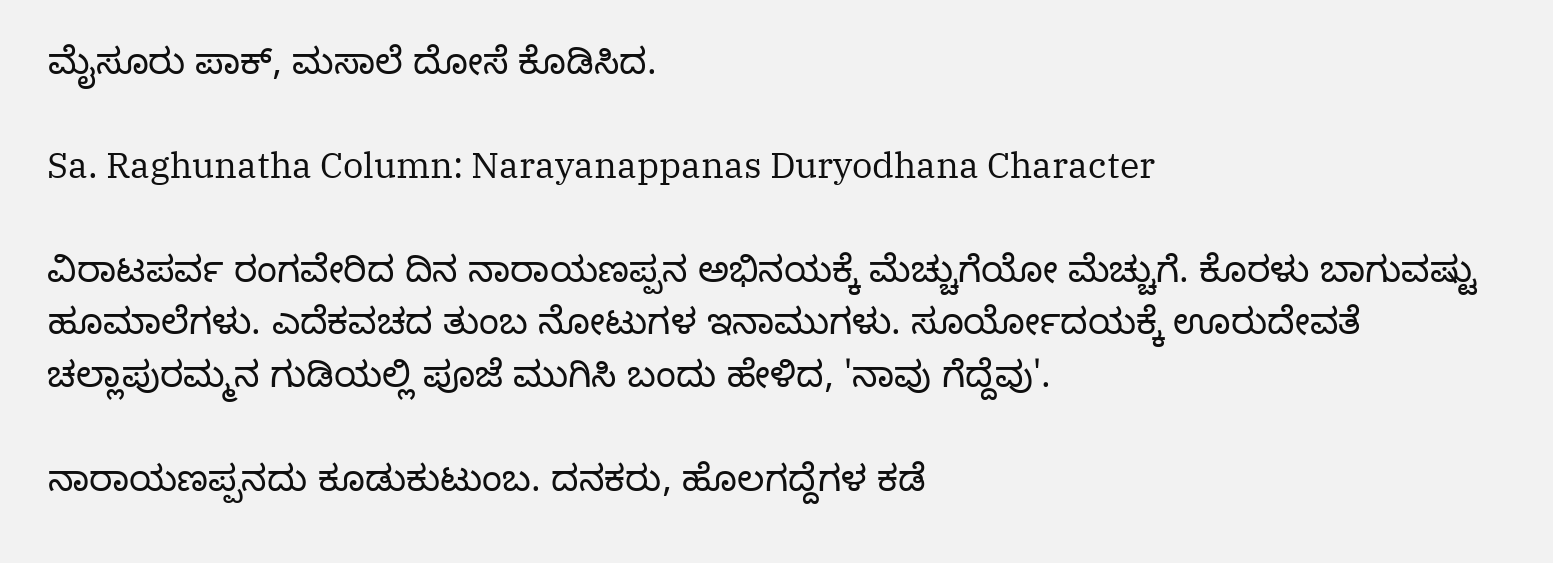ಮೈಸೂರು ಪಾಕ್, ಮಸಾಲೆ ದೋಸೆ ಕೊಡಿಸಿದ.

Sa. Raghunatha Column: Narayanappanas Duryodhana Character

ವಿರಾಟಪರ್ವ ರಂಗವೇರಿದ ದಿನ ನಾರಾಯಣಪ್ಪನ ಅಭಿನಯಕ್ಕೆ ಮೆಚ್ಚುಗೆಯೋ ಮೆಚ್ಚುಗೆ. ಕೊರಳು ಬಾಗುವಷ್ಟು ಹೂಮಾಲೆಗಳು. ಎದೆಕವಚದ ತುಂಬ ನೋಟುಗಳ ಇನಾಮುಗಳು. ಸೂರ್ಯೋದಯಕ್ಕೆ ಊರುದೇವತೆ ಚಲ್ಲಾಪುರಮ್ಮನ ಗುಡಿಯಲ್ಲಿ ಪೂಜೆ ಮುಗಿಸಿ ಬಂದು ಹೇಳಿದ, 'ನಾವು ಗೆದ್ದೆವು'.

ನಾರಾಯಣಪ್ಪನದು ಕೂಡುಕುಟುಂಬ. ದನಕರು, ಹೊಲಗದ್ದೆಗಳ ಕಡೆ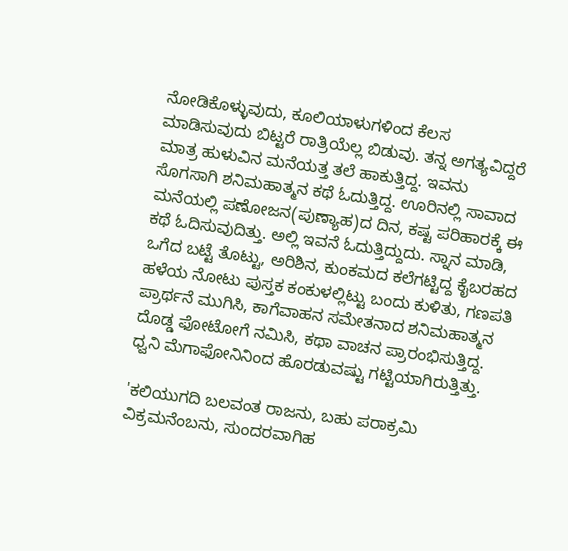ನೋಡಿಕೊಳ್ಳುವುದು, ಕೂಲಿಯಾಳುಗಳಿಂದ ಕೆಲಸ ಮಾಡಿಸುವುದು ಬಿಟ್ಟರೆ ರಾತ್ರಿಯೆಲ್ಲ ಬಿಡುವು. ತನ್ನ ಅಗತ್ಯವಿದ್ದರೆ ಮಾತ್ರ ಹುಳುವಿನ ಮನೆಯತ್ತ ತಲೆ ಹಾಕುತ್ತಿದ್ದ. ಇವನು ಸೊಗಸಾಗಿ ಶನಿಮಹಾತ್ಮನ ಕಥೆ ಓದುತ್ತಿದ್ದ. ಊರಿನಲ್ಲಿ ಸಾವಾದ ಮನೆಯಲ್ಲಿ ಪಣೋಜನ(ಪುಣ್ಯಾಹ)ದ ದಿನ, ಕಷ್ಟ ಪರಿಹಾರಕ್ಕೆ ಈ ಕಥೆ ಓದಿಸುವುದಿತ್ತು. ಅಲ್ಲಿ ಇವನೆ ಓದುತ್ತಿದ್ದುದು. ಸ್ನಾನ ಮಾಡಿ, ಒಗೆದ ಬಟ್ಟೆ ತೊಟ್ಟು, ಅರಿಶಿನ, ಕುಂಕಮದ ಕಲೆಗಟ್ಟಿದ್ದ ಕೈಬರಹದ ಹಳೆಯ ನೋಟು ಪುಸ್ತಕ ಕಂಕುಳಲ್ಲಿಟ್ಟು ಬಂದು ಕುಳಿತು, ಗಣಪತಿ ಪ್ರಾರ್ಥನೆ ಮುಗಿಸಿ, ಕಾಗೆವಾಹನ ಸಮೇತನಾದ ಶನಿಮಹಾತ್ಮನ ದೊಡ್ಡ ಫೋಟೋಗೆ ನಮಿಸಿ, ಕಥಾ ವಾಚನ ಪ್ರಾರಂಭಿಸುತ್ತಿದ್ದ. ಧ್ವನಿ ಮೆಗಾಫೋನಿನಿಂದ ಹೊರಡುವಷ್ಟು ಗಟ್ಟಿಯಾಗಿರುತ್ತಿತ್ತು.

'ಕಲಿಯುಗದಿ ಬಲವಂತ ರಾಜನು, ಬಹು ಪರಾಕ್ರಮಿ ವಿಕ್ರಮನೆಂಬನು, ಸುಂದರವಾಗಿಹ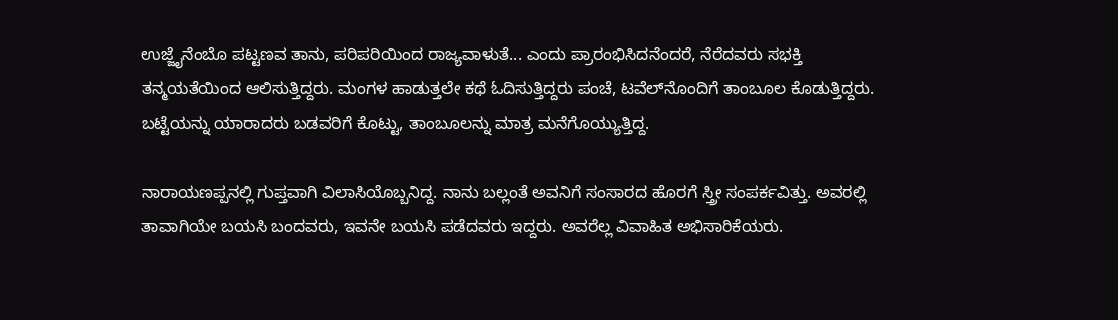ಉಜ್ಜೈನೆಂಬೊ ಪಟ್ಟಣವ ತಾನು, ಪರಿಪರಿಯಿಂದ ರಾಜ್ಯವಾಳುತೆ... ಎಂದು ಪ್ರಾರಂಭಿಸಿದನೆಂದರೆ, ನೆರೆದವರು ಸಭಕ್ತಿ ತನ್ಮಯತೆಯಿಂದ ಆಲಿಸುತ್ತಿದ್ದರು. ಮಂಗಳ ಹಾಡುತ್ತಲೇ ಕಥೆ ಓದಿಸುತ್ತಿದ್ದರು ಪಂಚೆ, ಟವೆಲ್‍ನೊಂದಿಗೆ ತಾಂಬೂಲ ಕೊಡುತ್ತಿದ್ದರು. ಬಟ್ಟೆಯನ್ನು ಯಾರಾದರು ಬಡವರಿಗೆ ಕೊಟ್ಟು, ತಾಂಬೂಲನ್ನು ಮಾತ್ರ ಮನೆಗೊಯ್ಯುತ್ತಿದ್ದ.

ನಾರಾಯಣಪ್ಪನಲ್ಲಿ ಗುಪ್ತವಾಗಿ ವಿಲಾಸಿಯೊಬ್ಬನಿದ್ದ. ನಾನು ಬಲ್ಲಂತೆ ಅವನಿಗೆ ಸಂಸಾರದ ಹೊರಗೆ ಸ್ತ್ರೀ ಸಂಪರ್ಕವಿತ್ತು. ಅವರಲ್ಲಿ ತಾವಾಗಿಯೇ ಬಯಸಿ ಬಂದವರು, ಇವನೇ ಬಯಸಿ ಪಡೆದವರು ಇದ್ದರು. ಅವರೆಲ್ಲ ವಿವಾಹಿತ ಅಭಿಸಾರಿಕೆಯರು.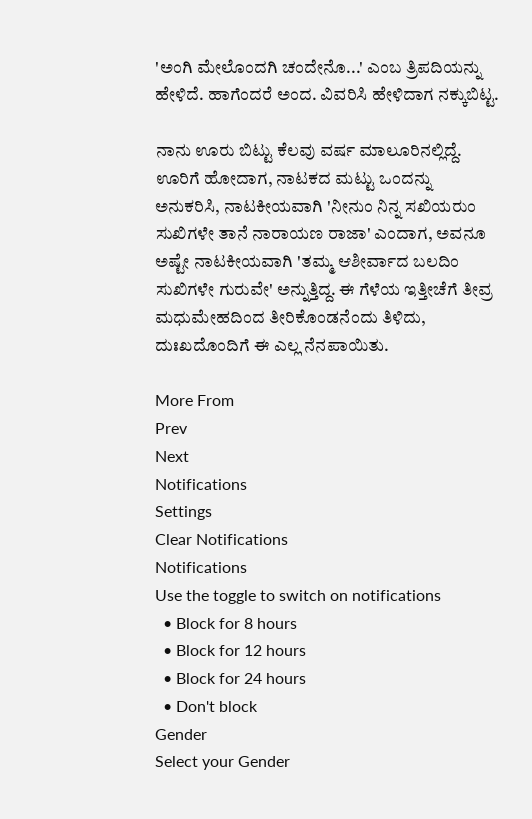'ಅಂಗಿ ಮೇಲೊಂದಗಿ ಚಂದೇನೊ...' ಎಂಬ ತ್ರಿಪದಿಯನ್ನು ಹೇಳಿದೆ. ಹಾಗೆಂದರೆ ಅಂದ. ವಿವರಿಸಿ ಹೇಳಿದಾಗ ನಕ್ಕುಬಿಟ್ಟ.

ನಾನು ಊರು ಬಿಟ್ಟು ಕೆಲವು ವರ್ಷ ಮಾಲೂರಿನಲ್ಲಿದ್ದೆ. ಊರಿಗೆ ಹೋದಾಗ, ನಾಟಕದ ಮಟ್ಟು ಒಂದನ್ನು ಅನುಕರಿಸಿ, ನಾಟಕೀಯವಾಗಿ 'ನೀನುಂ ನಿನ್ನ ಸಖಿಯರುಂ ಸುಖಿಗಳೇ ತಾನೆ ನಾರಾಯಣ ರಾಜಾ' ಎಂದಾಗ, ಅವನೂ ಅಷ್ಟೇ ನಾಟಕೀಯವಾಗಿ 'ತಮ್ಮ ಆಶೀರ್ವಾದ ಬಲದಿಂ ಸುಖಿಗಳೇ ಗುರುವೇ' ಅನ್ನುತ್ತಿದ್ದ. ಈ ಗೆಳೆಯ ಇತ್ತೀಚೆಗೆ ತೀವ್ರ ಮಧುಮೇಹದಿಂದ ತೀರಿಕೊಂಡನೆಂದು ತಿಳಿದು, ದುಃಖದೊಂದಿಗೆ ಈ ಎಲ್ಲ ನೆನಪಾಯಿತು.

More From
Prev
Next
Notifications
Settings
Clear Notifications
Notifications
Use the toggle to switch on notifications
  • Block for 8 hours
  • Block for 12 hours
  • Block for 24 hours
  • Don't block
Gender
Select your Gender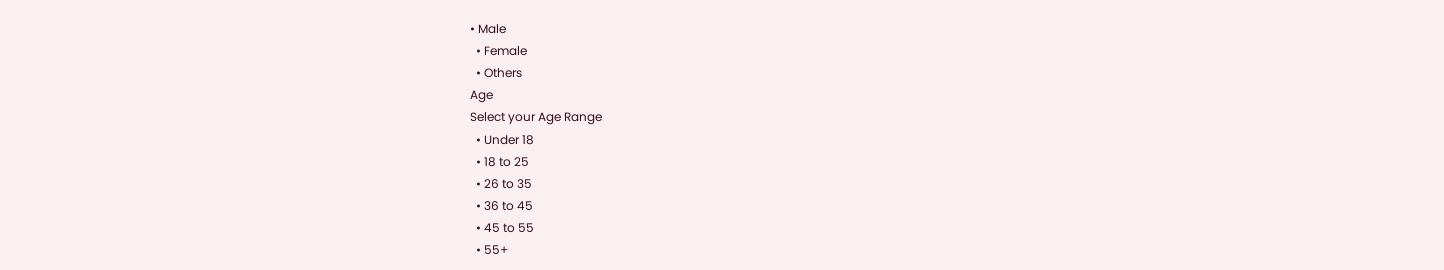• Male
  • Female
  • Others
Age
Select your Age Range
  • Under 18
  • 18 to 25
  • 26 to 35
  • 36 to 45
  • 45 to 55
  • 55+